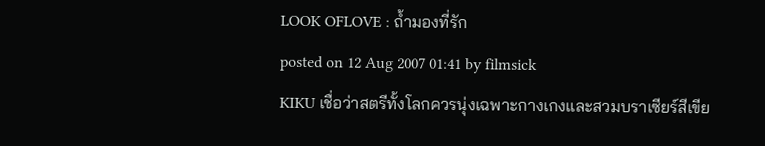LOOK OFLOVE : ถ้ำมองที่รัก
posted on 12 Aug 2007 01:41 by filmsick
KIKU เชื่อว่าสตรีทั้งโลกควรนุ่งเฉพาะกางเกงและสวมบราเซียร์สีเขีย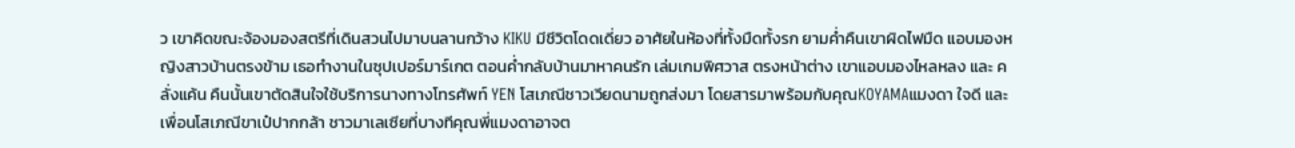ว เขาคิดขณะจ้องมองสตรีที่เดินสวนไปมาบนลานกว้าง KIKU มีชีวิตโดดเดี่ยว อาศัยในห้องที่ทั้งมืดทั้งรก ยามค่ำคืนเขาผิดไฟมืด แอบมองหญิงสาวบ้านตรงข้าม เธอทำงานในซุปเปอร์มาร์เกต ตอนค่ำกลับบ้านมาหาคนรัก เล่มเกมพิศวาส ตรงหน้าต่าง เขาแอบมองไหลหลง และ คลั่งแค้น คืนนั้นเขาตัดสินใจใช้บริการนางทางโทรศัพท์ YEN โสเภณีชาวเวียดนามถูกส่งมา โดยสารมาพร้อมกับคุณKOYAMAแมงดา ใจดี และเพื่อนโสเภณีขาเป๋ปากกล้า ชาวมาเลเซียที่บางทีคุณพี่แมงดาอาจต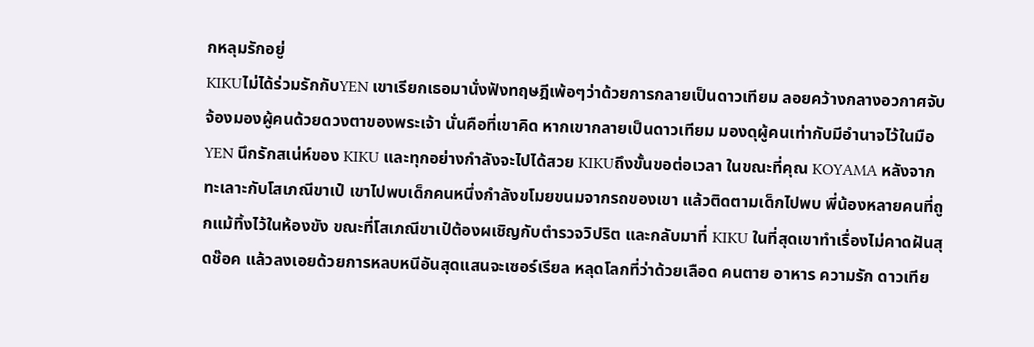กหลุมรักอยู่
KIKUไม่ได้ร่วมรักกับYEN เขาเรียกเธอมานั่งฟังทฤษฎีเพ้อๆว่าด้วยการกลายเป็นดาวเทียม ลอยคว้างกลางอวกาศจับจ้องมองผู้คนด้วยดวงตาของพระเจ้า นั่นคือที่เขาคิด หากเขากลายเป็นดาวเทียม มองดุผู้คนเท่ากับมีอำนาจไว้ในมือ YEN นึกรักสเน่ห์ของ KIKU และทุกอย่างกำลังจะไปได้สวย KIKUถึงขั้นขอต่อเวลา ในขณะที่คุณ KOYAMA หลังจากทะเลาะกับโสเภณีขาเป๋ เขาไปพบเด็กคนหนึ่งกำลังขโมยขนมจากรถของเขา แล้วติดตามเด็กไปพบ พี่น้องหลายคนที่ถูกแม้ทิ้งไว้ในห้องขัง ขณะที่โสเภณีขาเป๋ต้องผเชิญกับตำรวจวิปริต และกลับมาที่ KIKU ในที่สุดเขาทำเรื่องไม่คาดฝันสุดช๊อค แล้วลงเอยด้วยการหลบหนีอันสุดแสนจะเซอร์เรียล หลุดโลกที่ว่าด้วยเลือด คนตาย อาหาร ความรัก ดาวเทีย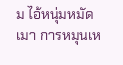ม ไอ้หนุ่มหมัดเมา การหมุนเห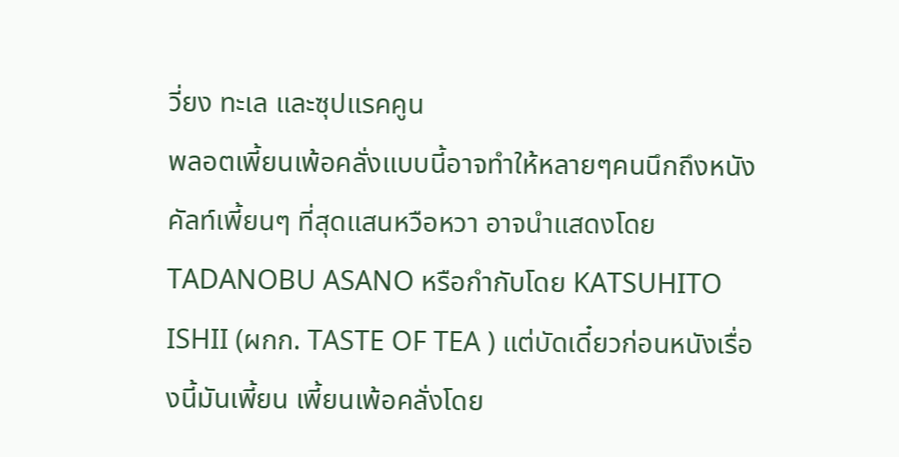วี่ยง ทะเล และซุปแรคคูน
พลอตเพี้ยนเพ้อคลั่งแบบนี้อาจทำให้หลายๆคนนึกถึงหนังคัลท์เพี้ยนๆ ที่สุดแสนหวือหวา อาจนำแสดงโดยTADANOBU ASANO หรือกำกับโดย KATSUHITO ISHII (ผกก. TASTE OF TEA ) แต่บัดเดี๋ยวก่อนหนังเรื่องนี้มันเพี้ยน เพี้ยนเพ้อคลั่งโดย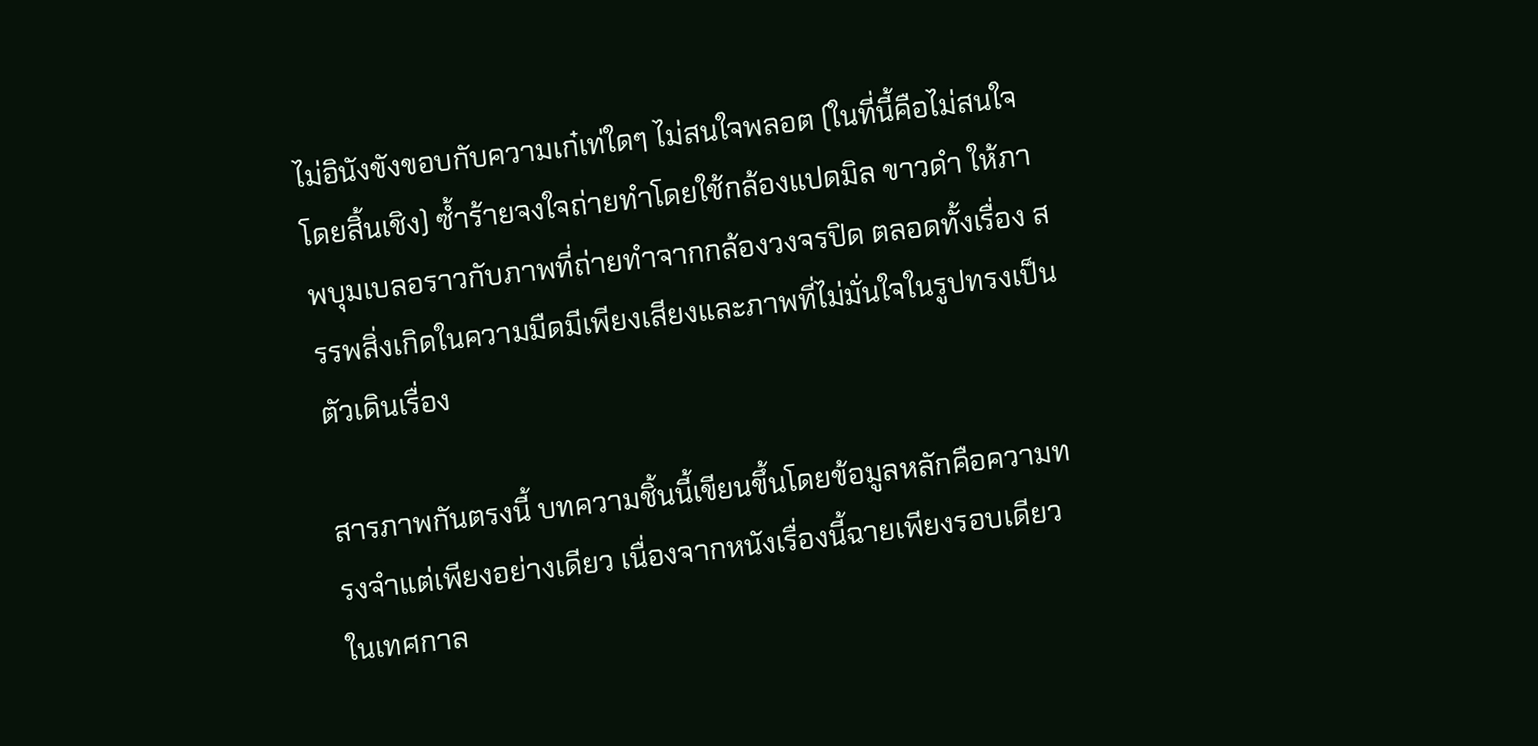ไม่อินังขังขอบกับความเก๋เท่ใดๆ ไม่สนใจพลอต (ในที่นี้คือไม่สนใจโดยสิ้นเชิง) ซ้ำร้ายจงใจถ่ายทำโดยใช้กล้องแปดมิล ขาวดำ ให้ภาพบุมเบลอราวกับภาพที่ถ่ายทำจากกล้องวงจรปิด ตลอดทั้งเรื่อง สรรพสิ่งเกิดในความมืดมีเพียงเสียงและภาพที่ไม่มั่นใจในรูปทรงเป็นตัวเดินเรื่อง

สารภาพกันตรงนี้ บทความชิ้นนี้เขียนขึ้นโดยข้อมูลหลักคือความทรงจำแต่เพียงอย่างเดียว เนื่องจากหนังเรื่องนี้ฉายเพียงรอบเดียวในเทศกาล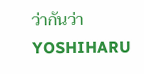ว่ากันว่า YOSHIHARU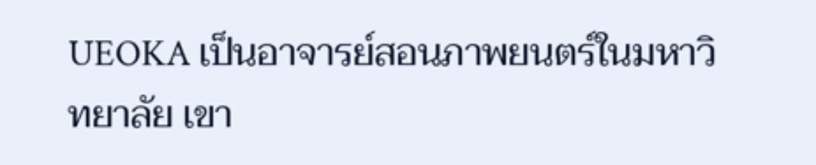UEOKA เป็นอาจารย์สอนภาพยนตร์ในมหาวิทยาลัย เขา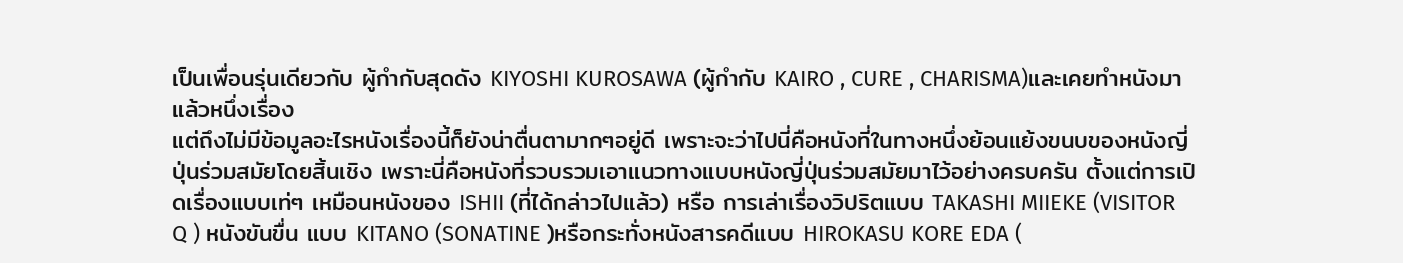เป็นเพื่อนรุ่นเดียวกับ ผู้กำกับสุดดัง KIYOSHI KUROSAWA (ผู้กำกับ KAIRO , CURE , CHARISMA)และเคยทำหนังมาแล้วหนึ่งเรื่อง
แต่ถึงไม่มีข้อมูลอะไรหนังเรื่องนี้ก็ยังน่าตื่นตามากๆอยู่ดี เพราะจะว่าไปนี่คือหนังที่ในทางหนึ่งย้อนแย้งขนบของหนังญี่ปุ่นร่วมสมัยโดยสิ้นเชิง เพราะนี่คือหนังที่รวบรวมเอาแนวทางแบบหนังญี่ปุ่นร่วมสมัยมาไว้อย่างครบครัน ตั้งแต่การเปิดเรื่องแบบเท่ๆ เหมือนหนังของ ISHII (ที่ได้กล่าวไปแล้ว) หรือ การเล่าเรื่องวิปริตแบบ TAKASHI MIIEKE (VISITOR Q ) หนังขันขื่น แบบ KITANO (SONATINE )หรือกระทั่งหนังสารคดีแบบ HIROKASU KORE EDA (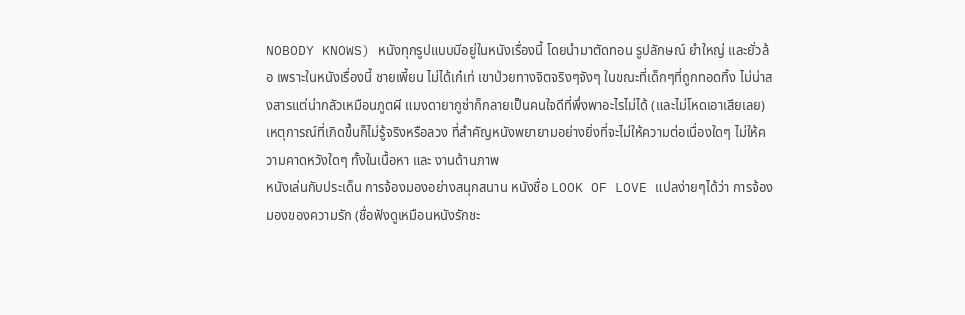NOBODY KNOWS) หนังทุกรูปแบบมีอยู่ในหนังเรื่องนี้ โดยนำมาตัดทอน รูปลักษณ์ ยำใหญ่ และยั่วล้อ เพราะในหนังเรื่องนี้ ชายเพี้ยน ไม่ได้เก๋เท่ เขาป่วยทางจิตจริงๆจังๆ ในขณะที่เด็กๆที่ถูกทอดทิ้ง ไม่น่าสงสารแต่น่ากลัวเหมือนภูตผี แมงดายากูซ่าก็กลายเป็นคนใจดีที่พึ่งพาอะไรไม่ได้ (และไม่โหดเอาเสียเลย) เหตุการณ์ที่เกิดขึ้นก็ไม่รู้จริงหรือลวง ที่สำคัญหนังพยายามอย่างยิ่งที่จะไม่ให้ความต่อเนื่องใดๆ ไม่ให้ความคาดหวังใดๆ ทั้งในเนื้อหา และ งานด้านภาพ
หนังเล่นกับประเด็น การจ้องมองอย่างสนุกสนาน หนังชื่อ LOOK OF LOVE แปลง่ายๆได้ว่า การจ้องมองของความรัก (ชื่อฟังดูเหมือนหนังรักชะ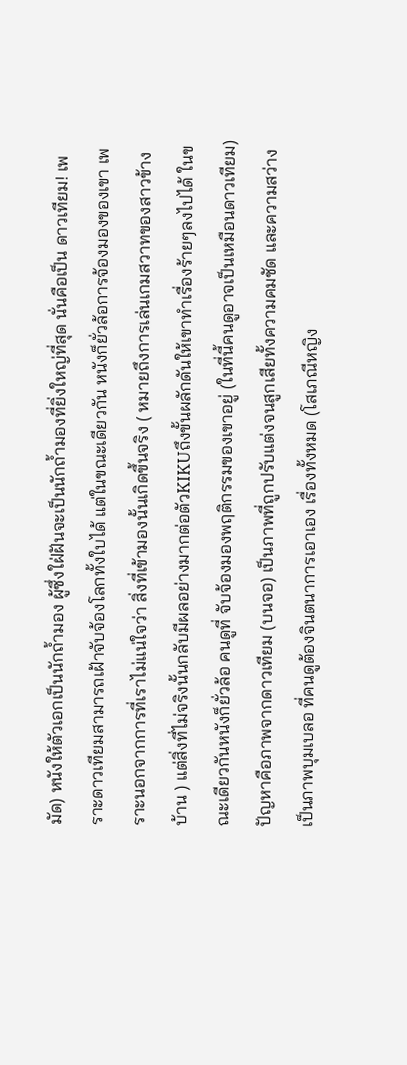มัด) หนังให้ตัวเอกเป็นนักถ้ำมอง ผู้ซึ่งใฝ่ฝันจะเป็นนักถ้ำมองที่ยิ่งใหญ่ที่สุด นั่นคือเป็น ดาวเทียม! เพราะดาวเทียมสามารถเฝ้าจับจ้องโลกทั้งใบได้ แต่ในขณะเดียวกัน หนังก็ยั่วล้อการจ้องมองของเขา เพราะนอกจากการที่เราไม่แน่ใจว่า สิ่งที่เข้ามองนั้นเกิดขึ้นจริง ( หมายถึงการเล่นเกมสวาทของสาวข้างบ้าน ) แต่สิ่งที่ไม่จริงนั้นกลับมีผลอย่างมากต่อตัวKIKUถึงขั้นผลักดันให้เขาทำเรื่องร้ายๆลงไปได้ ในขณะเดียวกันหนังก็ยั่วล้อ คนดูที่ จับจ้องมองพฤติกรรมของเขาอยู่ (ในที่นี้คนดูอาจเป็นเหมือนดาวเทียม) ปัญหาคือภาพจากดาวเทียม (บนจอ) เป็นภาพที่ถูกปรับแต่งจนสูกเสียทั้งความคมชัด และความสว่าง เป็นภาพบุมเบลอ ที่คนดูต้องจินตนาการเอาเอง เรื่องทั้งหมด (โสเภณีหญิง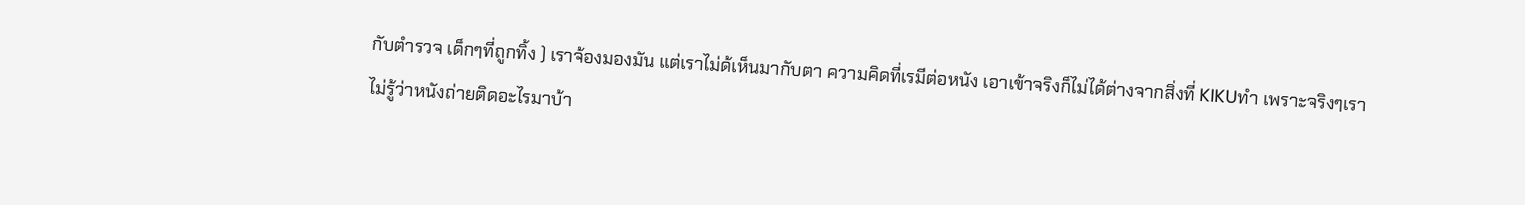กับตำรวจ เด็กๆที่ถูกทิ้ง ) เราจ้องมองมัน แต่เราไม่ด้เห็นมากับตา ความคิดที่เรมีต่อหนัง เอาเข้าจริงก็ไม่ได้ต่างจากสิ่งที่ KIKUทำ เพราะจริงๆเราไม่รู้ว่าหนังถ่ายติดอะไรมาบ้า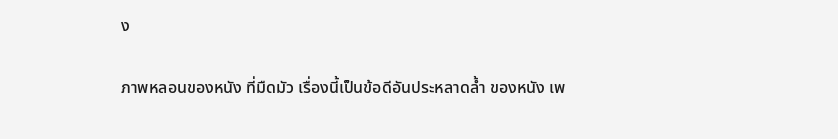ง

ภาพหลอนของหนัง ที่มืดมัว เรื่องนี้เป็นข้อดีอันประหลาดล้ำ ของหนัง เพ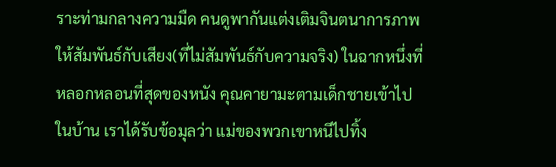ราะท่ามกลางความมืด คนดูพากันแต่งเติมจินตนาการภาพให้สัมพันธ์กับเสียง(ที่ไม่สัมพันธ์กับความจริง) ในฉากหนึ่งที่หลอกหลอนที่สุดของหนัง คุณคายามะตามเด็กชายเข้าไปในบ้าน เราได้รับข้อมุลว่า แม่ของพวกเขาหนีไปทิ้ง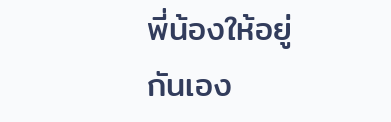พี่น้องให้อยู่กันเอง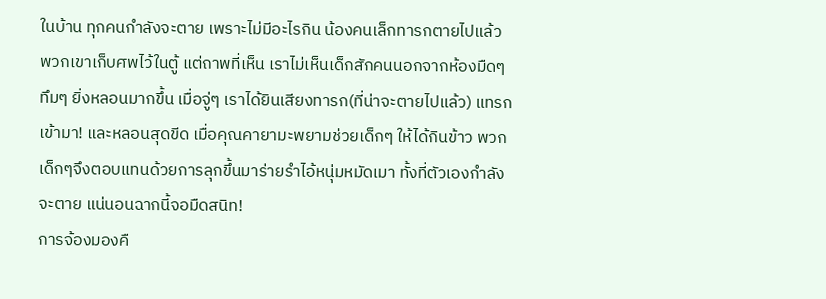ในบ้าน ทุกคนกำลังจะตาย เพราะไม่มีอะไรกิน น้องคนเล็กทารกตายไปแล้ว พวกเขาเก็บศพไว้ในตู้ แต่ถาพที่เห็น เราไม่เห็นเด็กสักคนนอกจากห้องมืดๆทึมๆ ยิ่งหลอนมากขึ้น เมื่อจู่ๆ เราได้ยินเสียงทารก(ที่น่าจะตายไปแล้ว) แทรกเข้ามา! และหลอนสุดขีด เมื่อคุณคายามะพยามช่วยเด็กๆ ให้ได้กินข้าว พวกเด็กๆจึงตอบแทนด้วยการลุกขึ้นมาร่ายรำไอ้หนุ่มหมัดเมา ทั้งที่ตัวเองกำลังจะตาย แน่นอนฉากนี้จอมืดสนิท!
การจ้องมองคื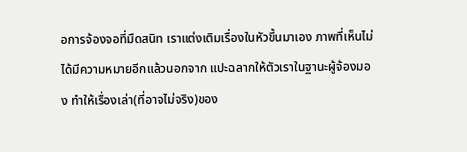อการจ้องจอที่มืดสนิท เราแต่งเติมเรื่องในหัวขึ้นมาเอง ภาพที่เห็นไม่ได้มีความหมายอีกแล้วนอกจาก แปะฉลากให้ตัวเราในฐานะผู้จ้องมอง ทำให้เรื่องเล่า(ที่อาจไม่จริง)ของ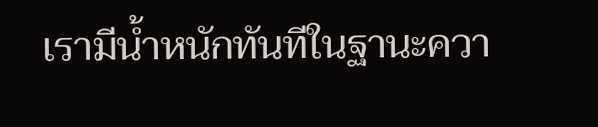เรามีน้ำหนักทันทีในฐานะควา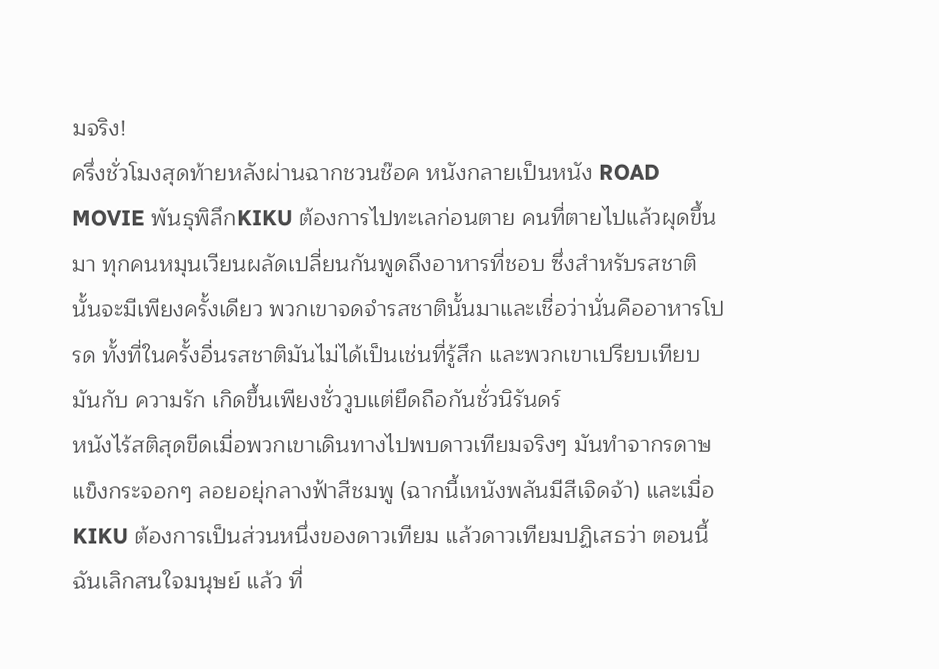มจริง!
ครึ่งชั่วโมงสุดท้ายหลังผ่านฉากชวนช๊อค หนังกลายเป็นหนัง ROAD MOVIE พันธุพิลึกKIKU ต้องการไปทะเลก่อนตาย คนที่ตายไปแล้วผุดขึ้นมา ทุกคนหมุนเวียนผลัดเปลี่ยนกันพูดถึงอาหารที่ชอบ ซึ่งสำหรับรสชาตินั้นจะมีเพียงครั้งเดียว พวกเขาจดจำรสชาตินั้นมาและเชื่อว่านั่นคืออาหารโปรด ทั้งที่ในครั้งอื่นรสชาติมันไม่ได้เป็นเช่นที่รู้สึก และพวกเขาเปรียบเทียบมันกับ ความรัก เกิดขึ้นเพียงชั่ววูบแต่ยึดถือกันชั่วนิรันดร์
หนังไร้สติสุดขีดเมื่อพวกเขาเดินทางไปพบดาวเทียมจริงๆ มันทำจากรดาษแข็งกระจอกๆ ลอยอยุ่กลางฟ้าสีชมพู (ฉากนี้เหนังพลันมีสีเจิดจ้า) และเมื่อ KIKU ต้องการเป็นส่วนหนึ่งของดาวเทียม แล้วดาวเทียมปฏิเสธว่า ตอนนี้ฉันเลิกสนใจมนุษย์ แล้ว ที่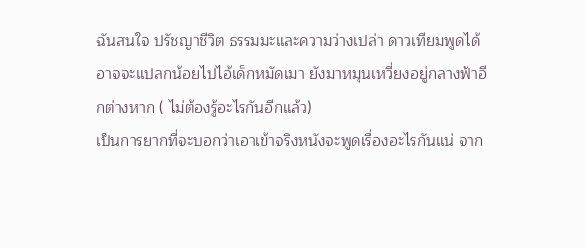ฉันสนใจ ปรัชญาชีวิต ธรรมมะและความว่างเปล่า ดาวเทียมพูดได้อาจจะแปลกน้อยไปไอ้เด็กหมัดเมา ยังมาหมุนเหวี่ยงอยู่กลางฟ้าอีกต่างหาก ( ไม่ต้องรู้อะไรกันอีกแล้ว)
เป็นการยากที่จะบอกว่าเอาเข้าจริงหนังจะพูดเรื่องอะไรกันแน่ จาก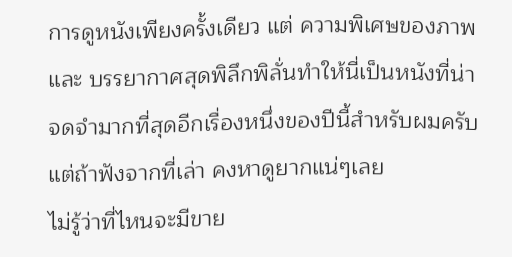การดูหนังเพียงครั้งเดียว แต่ ความพิเศษของภาพและ บรรยากาศสุดพิลึกพิลั่นทำให้นี่เป็นหนังที่น่าจดจำมากที่สุดอีกเรื่องหนึ่งของปีนี้สำหรับผมครับ
แต่ถ้าฟังจากที่เล่า คงหาดูยากแน่ๆเลย
ไม่รู้ว่าที่ไหนจะมีขาย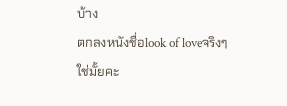บ้าง
ตกลงหนังชื่อlook of loveจริงๆใช่มั้ยคะ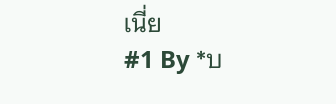เนี่ย
#1 By *บ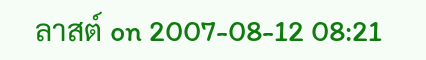ลาสต์ on 2007-08-12 08:21